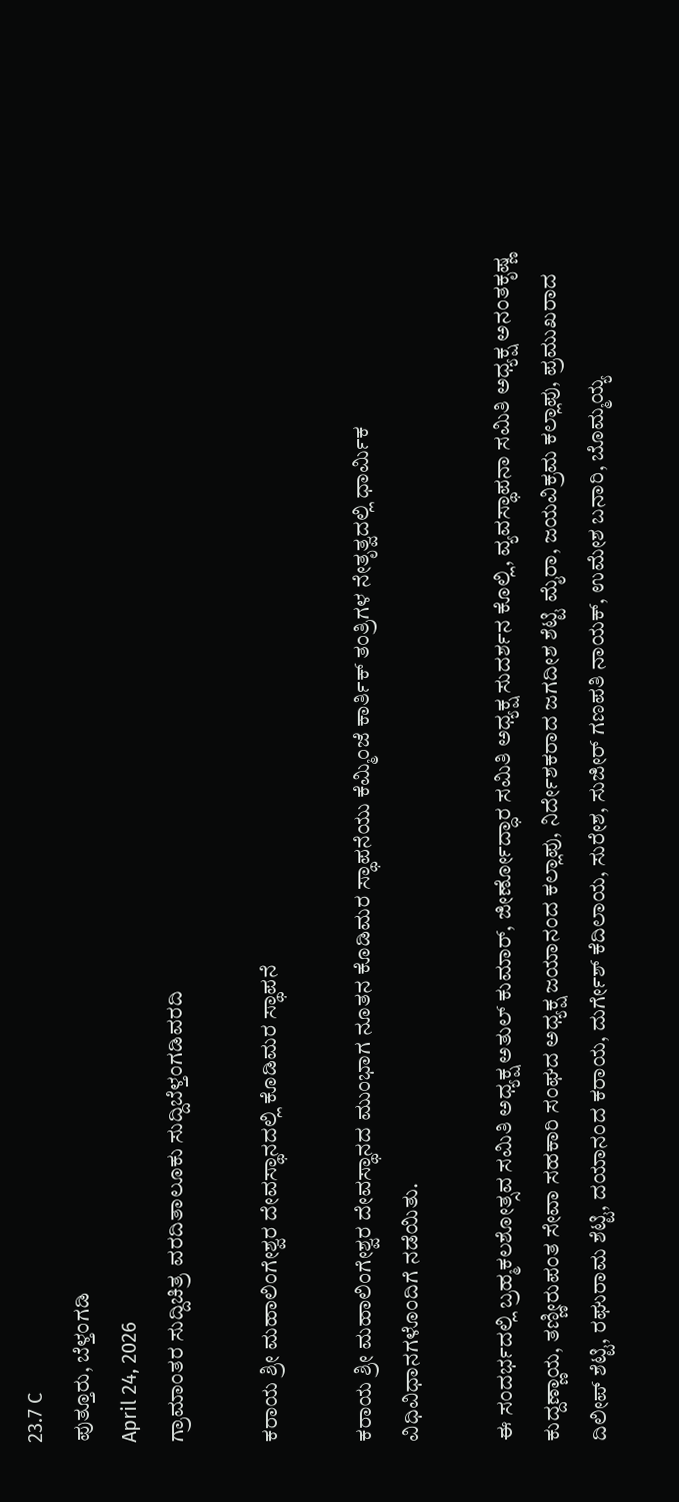23.7 C
ಪುತ್ತೂರು, ಬೆಳ್ತಂಗಡಿ
April 24, 2026
ಗ್ರಾಮಾಂತರ ಸುದ್ದಿಚಿತ್ರ ವರದಿತಾಲೂಕು ಸುದ್ದಿಬೆಳ್ತಂಗಡಿವರದಿ

ಕರಾಯ ಶ್ರೀ ಮಹಾಲಿಂಗೇಶ್ವರ ದೇವಸ್ಥಾನದಲ್ಲಿ ಕೊಡಿಮರ ಸ್ಥಾಪನೆ

ಕರಾಯ ಶ್ರೀ ಮಹಾಲಿಂಗೇಶ್ವರ ದೇವಸ್ಥಾನದ ಮುಂಭಾಗ ನೂತನ ಕೊಡಿಮರ ಸ್ಥಾಪನೆಯು ಕೆಮ್ಮಿಂಜೆ ಕಾರ್ತಿಕ್ ತಂತ್ರಿಗಳ ನೇತೃತ್ವದಲ್ಲಿ ಧಾರ್ಮಿಕ ವಿಧಿವಿಧಾನಗಳೊಂದಿಗೆ ನಡೆಯಿತು.

ಈ ಸಂದರ್ಭದಲ್ಲಿ ಬ್ರಹ್ಮಕಲಶೋತ್ಸವ ಸಮಿತಿ ಅಧ್ಯಕ್ಷ ಅತುಲ್ ಕುಮಾರ್, ಜೀರ್ಣೋದ್ಧಾರ ಸಮಿತಿ ಅಧ್ಯಕ್ಷ ಸುದರ್ಶನ ಕೊಲ್ಲಿ, ವ್ಯವಸ್ಥಾಪನಾ ಸಮಿತಿ ಅಧ್ಯಕ್ಷ ಅನಂತಕೃಷ್ಣ ಕುದ್ದಣ್ಣಾಯ, ತಣ್ಣೀರುಪಂತ ಸೇವಾ ಸಹಕಾರಿ ಸಂಘದ ಅಧ್ಯಕ್ಷ ಜಯಾನಂದ ಕಲ್ಲಾಪು, ನಿರ್ದೇಶಕರಾದ ಜಗದೀಶ ಶೆಟ್ಟಿ ಮೈರಾ, ಜಯವಿಕ್ರಮ ಕಲ್ಲಾಪು, ಪ್ರಮುಖರಾದ ದಿಲೀಪ್ ಶೆಟ್ಟಿ, ರಘುರಾಮ ಶೆಟ್ಟಿ, ದಯಾನಂದ ಕರಾಯ, ದುರ್ಗೇಶ್ ಕೆದಿಲಾಯ, ಸುರೇಶ, ಸುಜೀರ್ ಗಣಪತಿ ನಾಯಕ್, ಉಮೇಶ ಬನಾರಿ, ಬೊಮ್ಮಯ್ಯ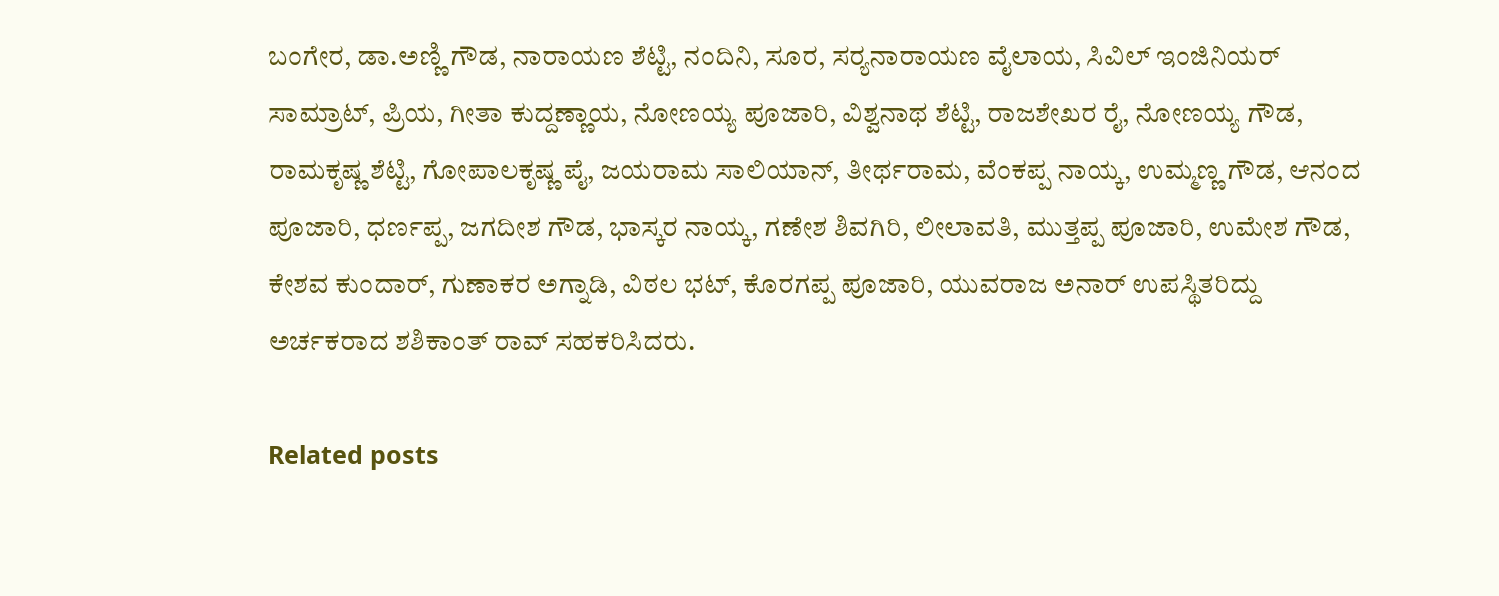ಬಂಗೇರ, ಡಾ.ಅಣ್ಣಿ ಗೌಡ, ನಾರಾಯಣ ಶೆಟ್ಟಿ, ನಂದಿನಿ, ಸೂರ, ಸರ‍್ಯನಾರಾಯಣ ವೈಲಾಯ, ಸಿವಿಲ್ ಇಂಜಿನಿಯರ್ ಸಾಮ್ರಾಟ್, ಪ್ರಿಯ, ಗೀತಾ ಕುದ್ದಣ್ಣಾಯ, ನೋಣಯ್ಯ ಪೂಜಾರಿ, ವಿಶ್ವನಾಥ ಶೆಟ್ಟಿ, ರಾಜಶೇಖರ ರೈ, ನೋಣಯ್ಯ ಗೌಡ, ರಾಮಕೃಷ್ಣ ಶೆಟ್ಟಿ, ಗೋಪಾಲಕೃಷ್ಣ ಪೈ, ಜಯರಾಮ ಸಾಲಿಯಾನ್, ತೀರ್ಥರಾಮ, ವೆಂಕಪ್ಪ ನಾಯ್ಕ, ಉಮ್ಮಣ್ಣ ಗೌಡ, ಆನಂದ ಪೂಜಾರಿ, ಧರ್ಣಪ್ಪ, ಜಗದೀಶ ಗೌಡ, ಭಾಸ್ಕರ ನಾಯ್ಕ, ಗಣೇಶ ಶಿವಗಿರಿ, ಲೀಲಾವತಿ, ಮುತ್ತಪ್ಪ ಪೂಜಾರಿ, ಉಮೇಶ ಗೌಡ, ಕೇಶವ ಕುಂದಾರ್, ಗುಣಾಕರ ಅಗ್ನಾಡಿ, ವಿಠಲ ಭಟ್, ಕೊರಗಪ್ಪ ಪೂಜಾರಿ, ಯುವರಾಜ ಅನಾರ್ ಉಪಸ್ಥಿತರಿದ್ದು ಅರ್ಚಕರಾದ ಶಶಿಕಾಂತ್ ರಾವ್ ಸಹಕರಿಸಿದರು.

Related posts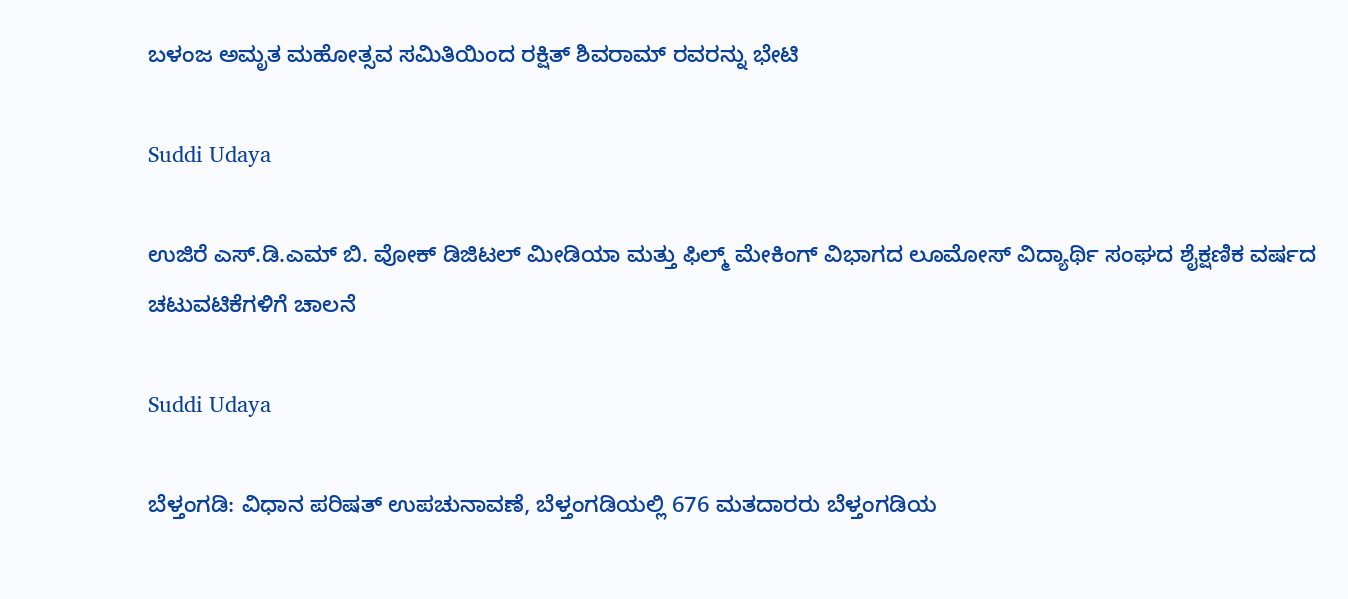ಬಳಂಜ ಅಮೃತ ಮಹೋತ್ಸವ ಸಮಿತಿಯಿಂದ ರಕ್ಷಿತ್ ಶಿವರಾಮ್ ರವರನ್ನು ಭೇಟಿ

Suddi Udaya

ಉಜಿರೆ ಎಸ್.ಡಿ.ಎಮ್ ಬಿ. ವೋಕ್ ಡಿಜಿಟಲ್ ಮೀಡಿಯಾ ಮತ್ತು ಫಿಲ್ಮ್ ಮೇಕಿಂಗ್ ವಿಭಾಗದ ಲೂಮೋಸ್ ವಿದ್ಯಾರ್ಥಿ ಸಂಘದ ಶೈಕ್ಷಣಿಕ ವರ್ಷದ ಚಟುವಟಿಕೆಗಳಿಗೆ ಚಾಲನೆ

Suddi Udaya

ಬೆಳ್ತಂಗಡಿ: ವಿಧಾನ ಪರಿಷತ್ ಉಪಚುನಾವಣೆ, ಬೆಳ್ತಂಗಡಿಯಲ್ಲಿ 676 ಮತದಾರರು ಬೆಳ್ತಂಗಡಿಯ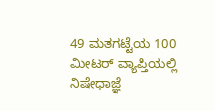49 ಮತಗಟ್ಟೆಯ 100 ಮೀಟರ್ ವ್ಯಾಪ್ತಿಯಲ್ಲಿ ನಿಷೇಧಾಜ್ಞೆ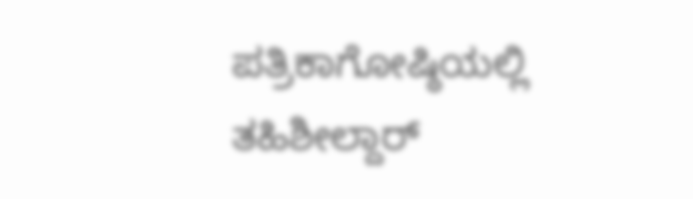ಪತ್ರಿಕಾಗೋಷ್ಠಿಯಲ್ಲಿ ತಹಿಶೀಲ್ದಾರ್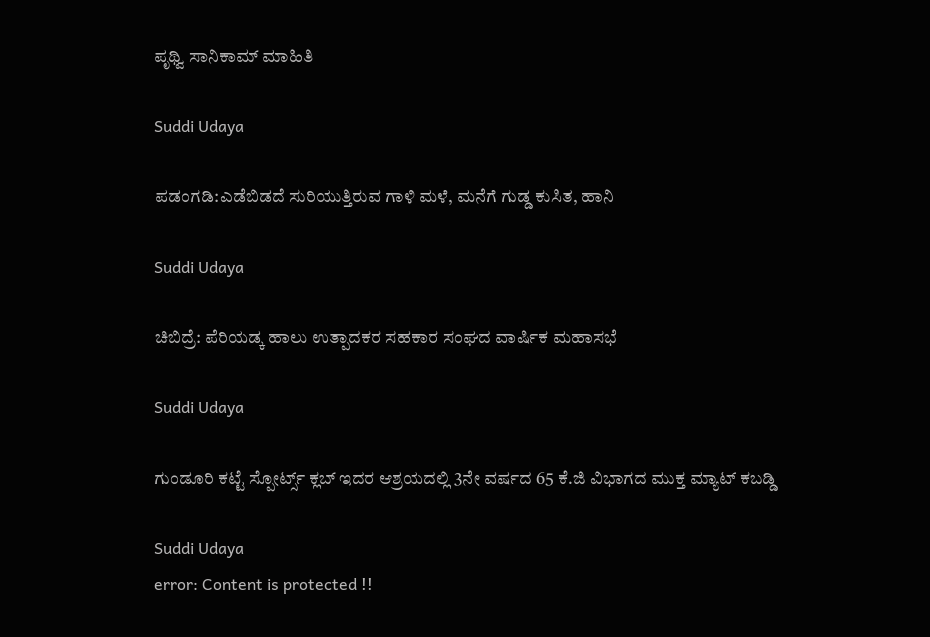ಪೃಥ್ವಿ ಸಾನಿಕಾಮ್ ಮಾಹಿತಿ

Suddi Udaya

ಪಡಂಗಡಿ:ಎಡೆಬಿಡದೆ ಸುರಿಯುತ್ತಿರುವ ಗಾಳಿ ಮಳೆ, ಮನೆಗೆ ಗುಡ್ಡ ಕುಸಿತ, ಹಾನಿ

Suddi Udaya

ಚಿಬಿದ್ರೆ: ಪೆರಿಯಡ್ಕ ಹಾಲು ಉತ್ಪಾದಕರ ಸಹಕಾರ ಸಂಘದ ವಾರ್ಷಿಕ ಮಹಾಸಭೆ

Suddi Udaya

ಗುಂಡೂರಿ ಕಟ್ಟೆ ಸ್ಪೋರ್ಟ್ಸ್ ಕ್ಲಬ್ ಇದರ ಆಶ್ರಯದಲ್ಲಿ 3ನೇ ವರ್ಷದ 65 ಕೆ.ಜಿ ವಿಭಾಗದ ಮುಕ್ತ ಮ್ಯಾಟ್ ಕಬಡ್ಡಿ

Suddi Udaya
error: Content is protected !!